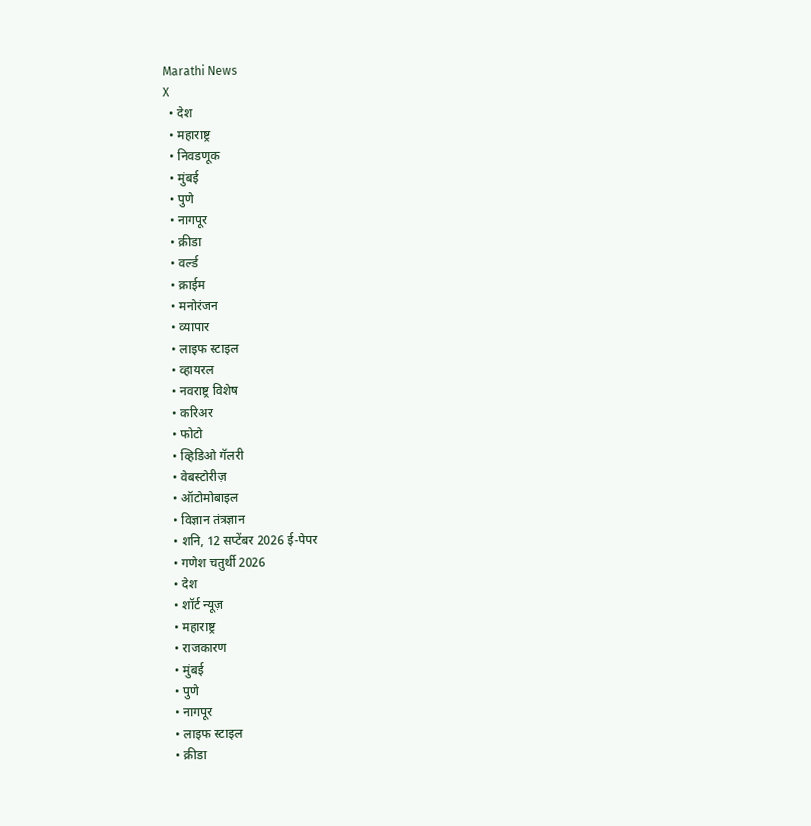Marathi News
X
  • देश
  • महाराष्ट्र
  • निवडणूक
  • मुंबई
  • पुणे
  • नागपूर
  • क्रीडा
  • वर्ल्ड
  • क्राईम
  • मनोरंजन
  • व्यापार
  • लाइफ स्टाइल
  • व्हायरल
  • नवराष्ट्र विशेष
  • करिअर
  • फोटो
  • व्हिडिओ गॅलरी
  • वेबस्टोरीज़
  • ऑटोमोबाइल
  • विज्ञान तंत्रज्ञान
  • शनि, 12 सप्टेंबर 2026 ई-पेपर
  • गणेश चतुर्थी 2026
  • देश
  • शॉर्ट न्यूज़
  • महाराष्ट्र
  • राजकारण
  • मुंबई
  • पुणे
  • नागपूर
  • लाइफ स्टाइल
  • क्रीडा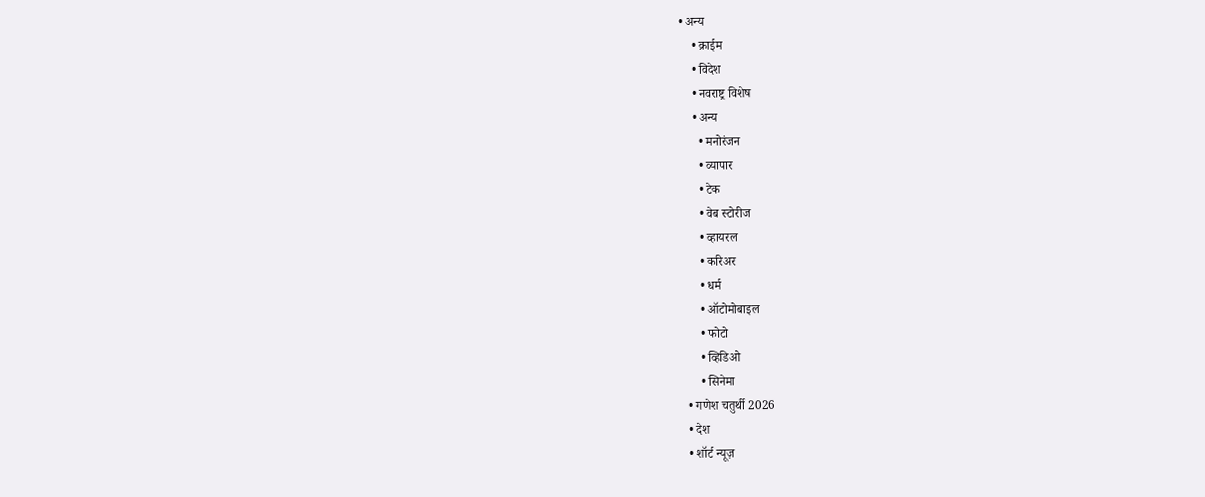• अन्य
    • क्राईम
    • विदेश
    • नवराष्ट्र विशेष
    • अन्य
      • मनोरंजन
      • व्यापार
      • टेक
      • वेब स्टोरीज
      • व्हायरल
      • करिअर
      • धर्म
      • ऑटोमोबाइल
      • फोटो
      • व्हिडिओ
      • सिनेमा
  • गणेश चतुर्थी 2026
  • देश
  • शॉर्ट न्यूज़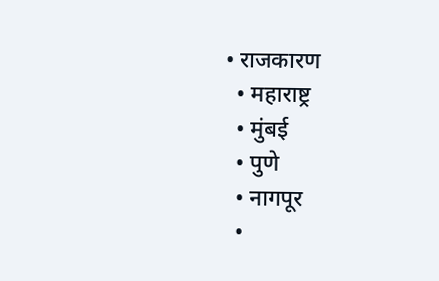• राजकारण
  • महाराष्ट्र
  • मुंबई
  • पुणे
  • नागपूर
  •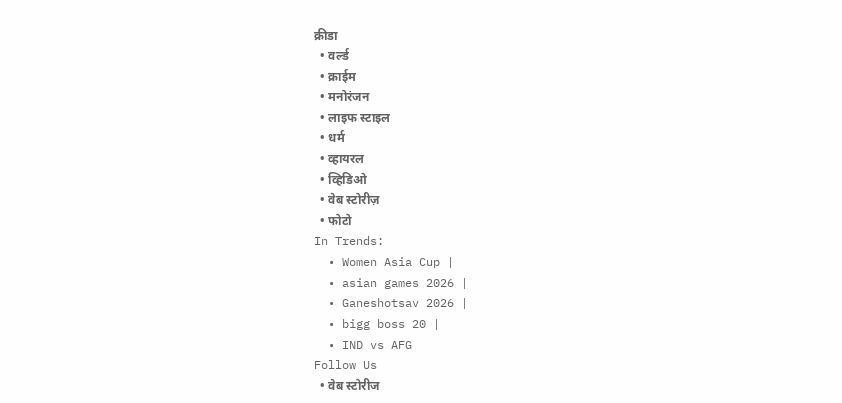क्रीडा
  • वर्ल्ड
  • क्राईम
  • मनोरंजन
  • लाइफ स्टाइल
  • धर्म
  • व्हायरल
  • व्हिडिओ
  • वेब स्टोरीज़
  • फोटो
In Trends:
  • Women Asia Cup |
  • asian games 2026 |
  • Ganeshotsav 2026 |
  • bigg boss 20 |
  • IND vs AFG
Follow Us
  • वेब स्टोरीज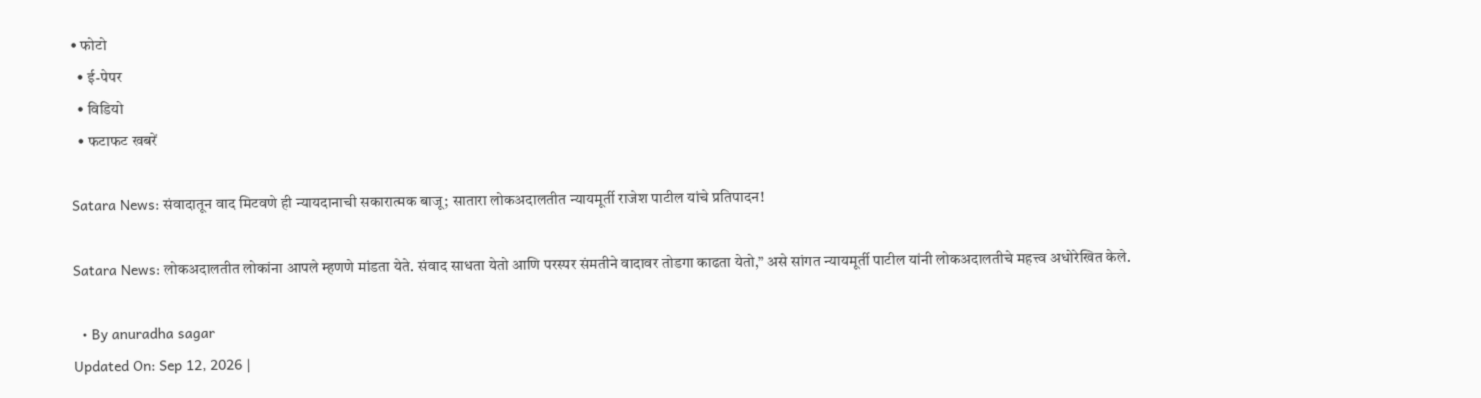• फोटो
  • ई-पेपर
  • विडियो
  • फटाफट खबरें

Satara News: संवादातून वाद मिटवणे ही न्यायदानाची सकारात्मक बाजू; सातारा लोकअदालतीत न्यायमूर्ती राजेश पाटील यांचे प्रतिपादन!

Satara News: लोकअदालतीत लोकांना आपले म्हणणे मांडता येते. संवाद साधता येतो आणि परस्पर संमतीने वादावर तोडगा काढता येतो,” असे सांगत न्यायमूर्ती पाटील यांनी लोकअदालतीचे महत्त्व अधोरेखित केले.

  • By anuradha sagar
Updated On: Sep 12, 2026 |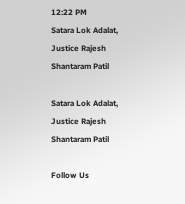12:22 PM
Satara Lok Adalat, Justice Rajesh Shantaram Patil

Satara Lok Adalat, Justice Rajesh Shantaram Patil

Follow Us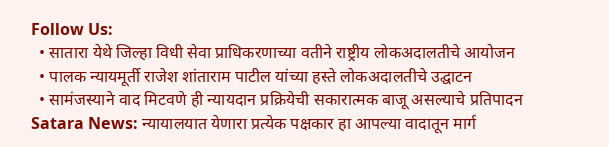Follow Us:
  • सातारा येथे जिल्हा विधी सेवा प्राधिकरणाच्या वतीने राष्ट्रीय लोकअदालतीचे आयोजन
  • पालक न्यायमूर्ती राजेश शांताराम पाटील यांच्या हस्ते लोकअदालतीचे उद्घाटन
  • सामंजस्याने वाद मिटवणे ही न्यायदान प्रक्रियेची सकारात्मक बाजू असल्याचे प्रतिपादन
Satara News: न्यायालयात येणारा प्रत्येक पक्षकार हा आपल्या वादातून मार्ग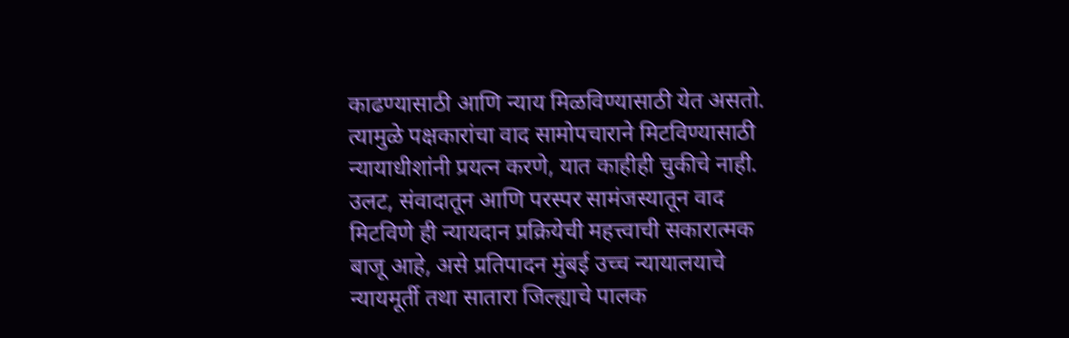काढण्यासाठी आणि न्याय मिळविण्यासाठी येत असतो. त्यामुळे पक्षकारांचा वाद सामोपचाराने मिटविण्यासाठी न्यायाधीशांनी प्रयत्न करणे, यात काहीही चुकीचे नाही. उलट, संवादातून आणि परस्पर सामंजस्यातून वाद मिटविणे ही न्यायदान प्रक्रियेची महत्त्वाची सकारात्मक बाजू आहे, असे प्रतिपादन मुंबई उच्च न्यायालयाचे न्यायमूर्ती तथा सातारा जिल्ह्याचे पालक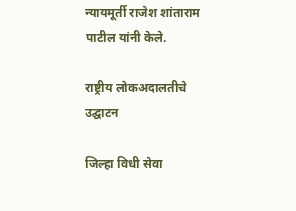न्यायमूर्ती राजेश शांताराम पाटील यांनी केले.

राष्ट्रीय लोकअदालतीचे उद्घाटन

जिल्हा विधी सेवा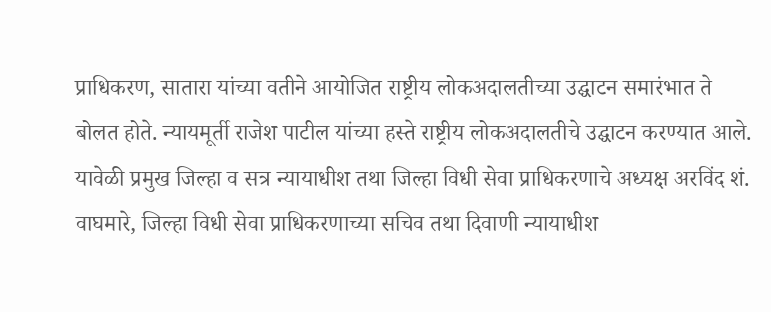प्राधिकरण, सातारा यांच्या वतीने आयोजित राष्ट्रीय लोकअदालतीच्या उद्घाटन समारंभात ते बोलत होते. न्यायमूर्ती राजेश पाटील यांच्या हस्ते राष्ट्रीय लोकअदालतीचे उद्घाटन करण्यात आले. यावेळी प्रमुख जिल्हा व सत्र न्यायाधीश तथा जिल्हा विधी सेवा प्राधिकरणाचे अध्यक्ष अरविंद शं. वाघमारे, जिल्हा विधी सेवा प्राधिकरणाच्या सचिव तथा दिवाणी न्यायाधीश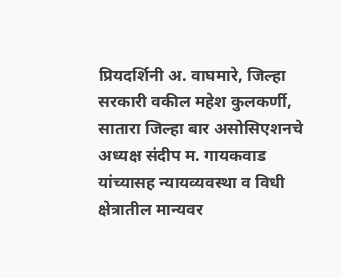प्रियदर्शिनी अ. वाघमारे, जिल्हा सरकारी वकील महेश कुलकर्णी, सातारा जिल्हा बार असोसिएशनचे अध्यक्ष संदीप म. गायकवाड यांच्यासह न्यायव्यवस्था व विधी क्षेत्रातील मान्यवर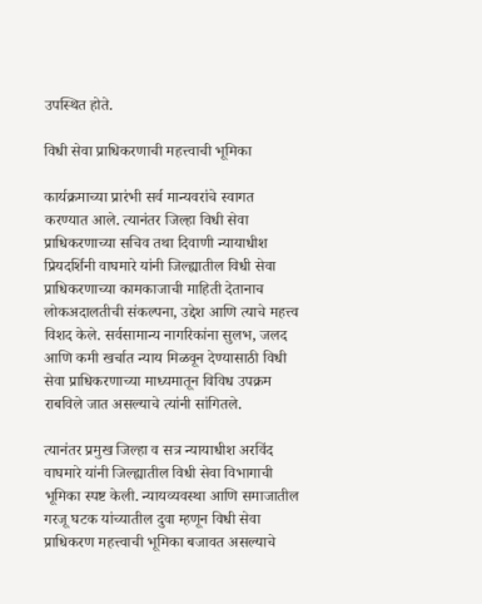उपस्थित होते.

विधी सेवा प्राधिकरणाची महत्त्वाची भूमिका

कार्यक्रमाच्या प्रारंभी सर्व मान्यवरांचे स्वागत करण्यात आले. त्यानंतर जिल्हा विधी सेवा प्राधिकरणाच्या सचिव तथा दिवाणी न्यायाधीश प्रियदर्शिनी वाघमारे यांनी जिल्ह्यातील विधी सेवा प्राधिकरणाच्या कामकाजाची माहिती देतानाच लोकअदालतीची संकल्पना, उद्देश आणि त्याचे महत्त्व विशद केले. सर्वसामान्य नागरिकांना सुलभ, जलद आणि कमी खर्चात न्याय मिळवून देण्यासाठी विधी सेवा प्राधिकरणाच्या माध्यमातून विविध उपक्रम राबविले जात असल्याचे त्यांनी सांगितले.

त्यानंतर प्रमुख जिल्हा व सत्र न्यायाधीश अरविंद वाघमारे यांनी जिल्ह्यातील विधी सेवा विभागाची भूमिका स्पष्ट केली. न्यायव्यवस्था आणि समाजातील गरजू घटक यांच्यातील दुवा म्हणून विधी सेवा प्राधिकरण महत्त्वाची भूमिका बजावत असल्याचे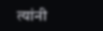त्यांनी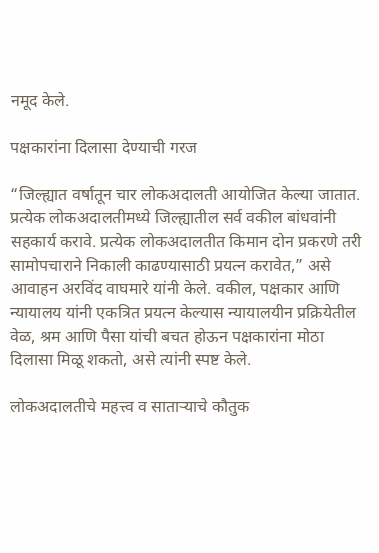नमूद केले.

पक्षकारांना दिलासा देण्याची गरज

“जिल्ह्यात वर्षातून चार लोकअदालती आयोजित केल्या जातात. प्रत्येक लोकअदालतीमध्ये जिल्ह्यातील सर्व वकील बांधवांनी सहकार्य करावे. प्रत्येक लोकअदालतीत किमान दोन प्रकरणे तरी सामोपचाराने निकाली काढण्यासाठी प्रयत्न करावेत,” असे आवाहन अरविंद वाघमारे यांनी केले. वकील, पक्षकार आणि न्यायालय यांनी एकत्रित प्रयत्न केल्यास न्यायालयीन प्रक्रियेतील वेळ, श्रम आणि पैसा यांची बचत होऊन पक्षकारांना मोठा दिलासा मिळू शकतो, असे त्यांनी स्पष्ट केले.

लोकअदालतीचे महत्त्व व साताऱ्याचे कौतुक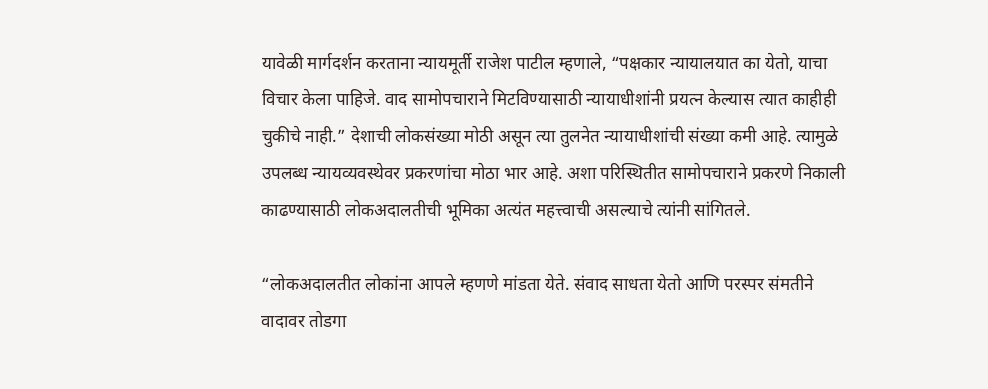यावेळी मार्गदर्शन करताना न्यायमूर्ती राजेश पाटील म्हणाले, “पक्षकार न्यायालयात का येतो, याचा विचार केला पाहिजे. वाद सामोपचाराने मिटविण्यासाठी न्यायाधीशांनी प्रयत्न केल्यास त्यात काहीही चुकीचे नाही.” देशाची लोकसंख्या मोठी असून त्या तुलनेत न्यायाधीशांची संख्या कमी आहे. त्यामुळे उपलब्ध न्यायव्यवस्थेवर प्रकरणांचा मोठा भार आहे. अशा परिस्थितीत सामोपचाराने प्रकरणे निकाली काढण्यासाठी लोकअदालतीची भूमिका अत्यंत महत्त्वाची असल्याचे त्यांनी सांगितले.

“लोकअदालतीत लोकांना आपले म्हणणे मांडता येते. संवाद साधता येतो आणि परस्पर संमतीने वादावर तोडगा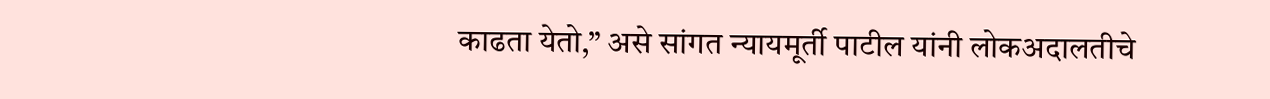काढता येतो,” असे सांगत न्यायमूर्ती पाटील यांनी लोकअदालतीचे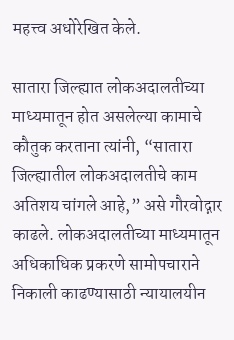महत्त्व अधोरेखित केले.

सातारा जिल्ह्यात लोकअदालतीच्या माध्यमातून होत असलेल्या कामाचे कौतुक करताना त्यांनी, “सातारा जिल्ह्यातील लोकअदालतीचे काम अतिशय चांगले आहे,” असे गौरवोद्गार काढले. लोकअदालतीच्या माध्यमातून अधिकाधिक प्रकरणे सामोपचाराने निकाली काढण्यासाठी न्यायालयीन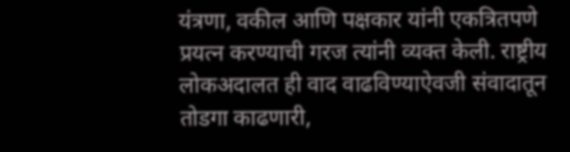यंत्रणा, वकील आणि पक्षकार यांनी एकत्रितपणे प्रयत्न करण्याची गरज त्यांनी व्यक्त केली. राष्ट्रीय लोकअदालत ही वाद वाढविण्याऐवजी संवादातून तोडगा काढणारी,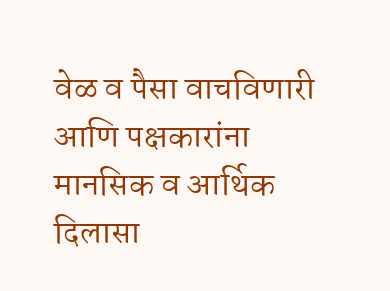वेळ व पैसा वाचविणारी आणि पक्षकारांना मानसिक व आर्थिक दिलासा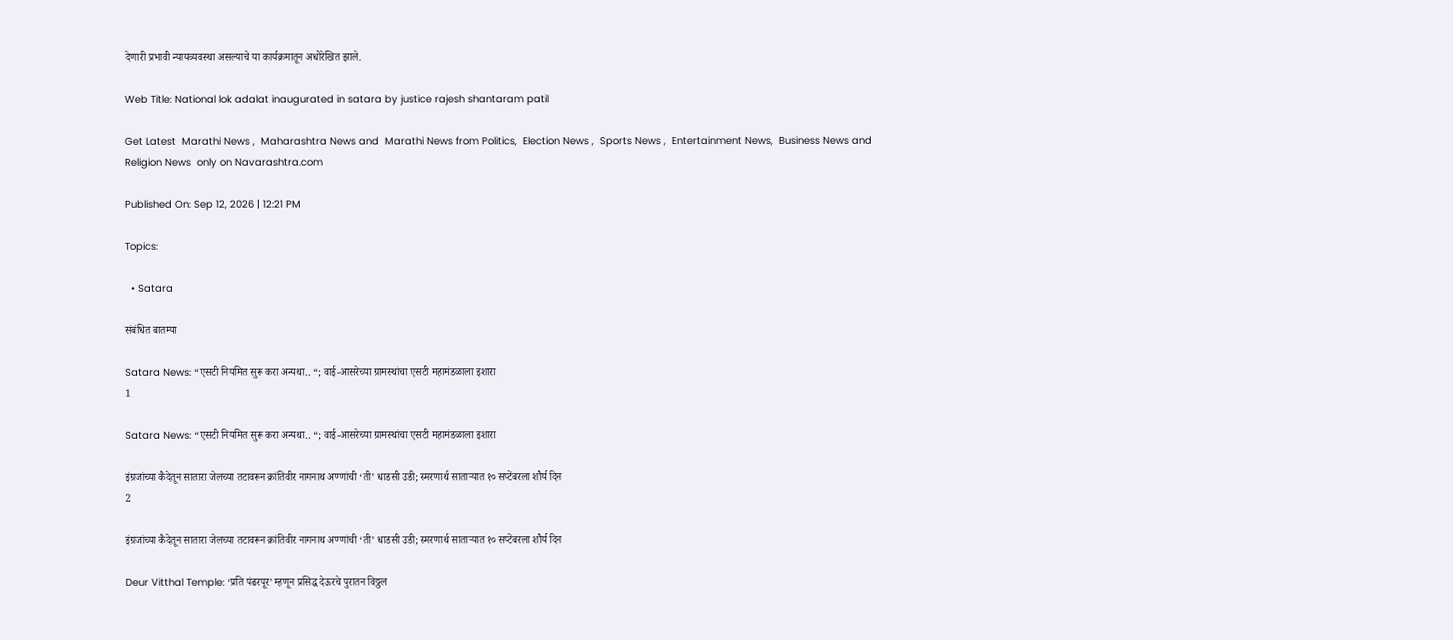देणारी प्रभावी न्यायव्यवस्था असल्याचे या कार्यक्रमातून अधोरेखित झाले.

Web Title: National lok adalat inaugurated in satara by justice rajesh shantaram patil

Get Latest  Marathi News ,  Maharashtra News and  Marathi News from Politics,  Election News ,  Sports News ,  Entertainment News,  Business News and   Religion News  only on Navarashtra.com

Published On: Sep 12, 2026 | 12:21 PM

Topics:

  • Satara

संबंधित बातम्या

Satara News: “एसटी नियमित सुरू करा अन्यथा.. “; वाई-आसरेच्या ग्रामस्थांचा एसटी महामंडळाला इशारा
1

Satara News: “एसटी नियमित सुरू करा अन्यथा.. “; वाई-आसरेच्या ग्रामस्थांचा एसटी महामंडळाला इशारा

इंग्रजांच्या कैदेतून सातारा जेलच्या तटावरून क्रांतिवीर नागनाथ अण्णांची ‘ती’ धाडसी उडी; स्मरणार्थ साताऱ्यात १० सप्टेंबरला शौर्य दिन
2

इंग्रजांच्या कैदेतून सातारा जेलच्या तटावरून क्रांतिवीर नागनाथ अण्णांची ‘ती’ धाडसी उडी; स्मरणार्थ साताऱ्यात १० सप्टेंबरला शौर्य दिन

Deur Vitthal Temple: ‘प्रति पंढरपूर’ म्हणून प्रसिद्ध देऊरचे पुरातन विठ्ठल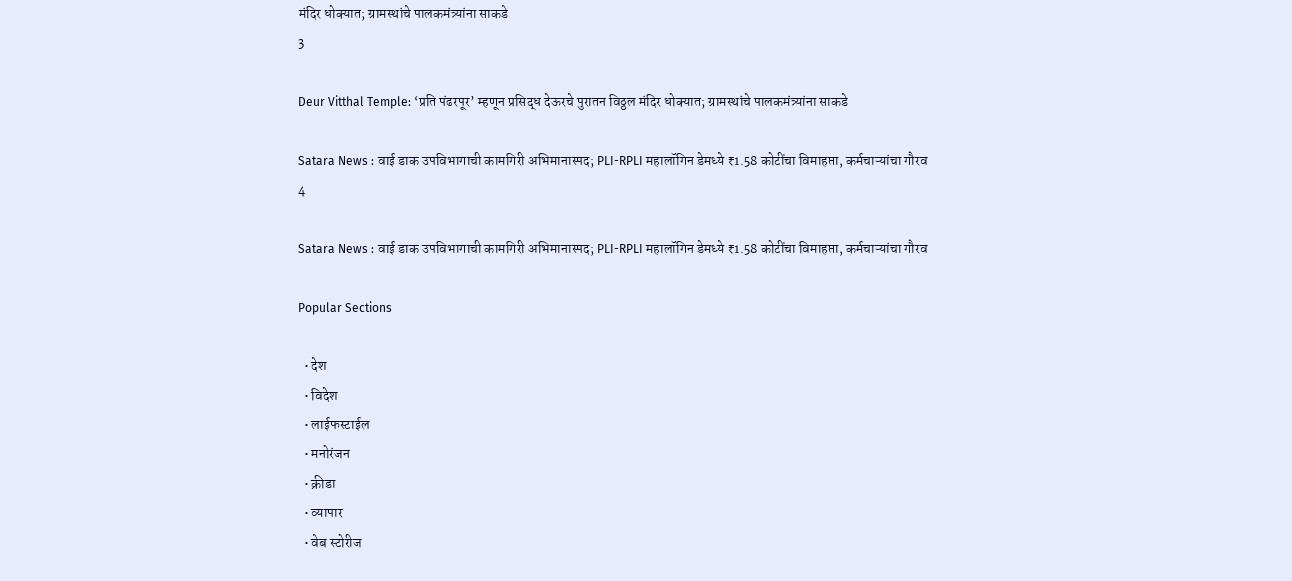मंदिर धोक्यात; ग्रामस्थांचे पालकमंत्र्यांना साकडे
3

Deur Vitthal Temple: ‘प्रति पंढरपूर’ म्हणून प्रसिद्ध देऊरचे पुरातन विठ्ठल मंदिर धोक्यात; ग्रामस्थांचे पालकमंत्र्यांना साकडे

Satara News : वाई डाक उपविभागाची कामगिरी अभिमानास्पद; PLI-RPLI महालॉगिन डेमध्ये ₹1.58 कोटींचा विमाहप्ता, कर्मचाऱ्यांचा गौरव
4

Satara News : वाई डाक उपविभागाची कामगिरी अभिमानास्पद; PLI-RPLI महालॉगिन डेमध्ये ₹1.58 कोटींचा विमाहप्ता, कर्मचाऱ्यांचा गौरव

Popular Sections

  • देश
  • विदेश
  • लाईफस्टाईल
  • मनोरंजन
  • क्रीडा
  • व्यापार
  • वेब स्टोरीज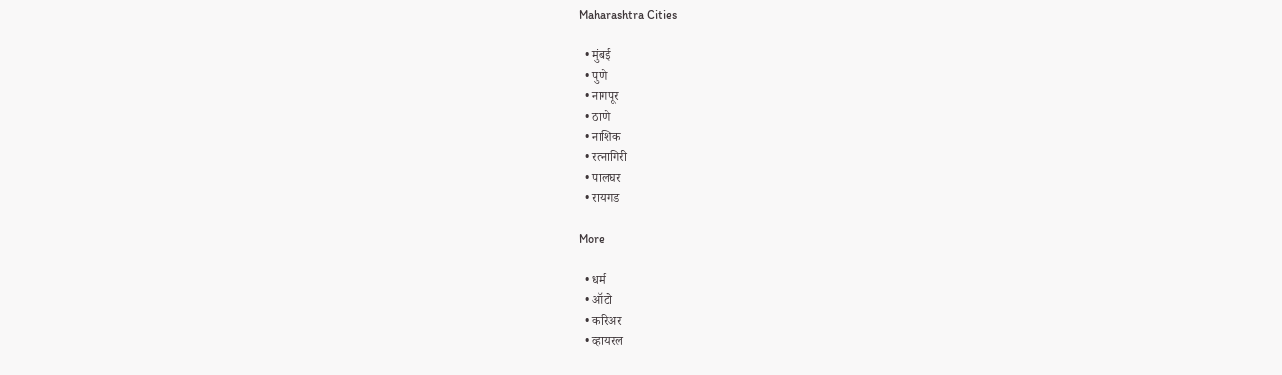Maharashtra Cities

  • मुंबई
  • पुणे
  • नागपूर
  • ठाणे
  • नाशिक
  • रत्नागिरी
  • पालघर
  • रायगड

More

  • धर्म
  • ऑटो
  • करिअर
  • व्हायरल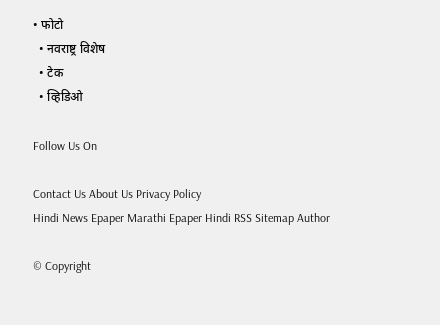• फोटो
  • नवराष्ट्र विशेष
  • टेक
  • व्हिडिओ

Follow Us On

Contact Us About Us Privacy Policy
Hindi News Epaper Marathi Epaper Hindi RSS Sitemap Author

© Copyright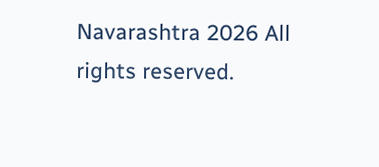Navarashtra 2026 All rights reserved.